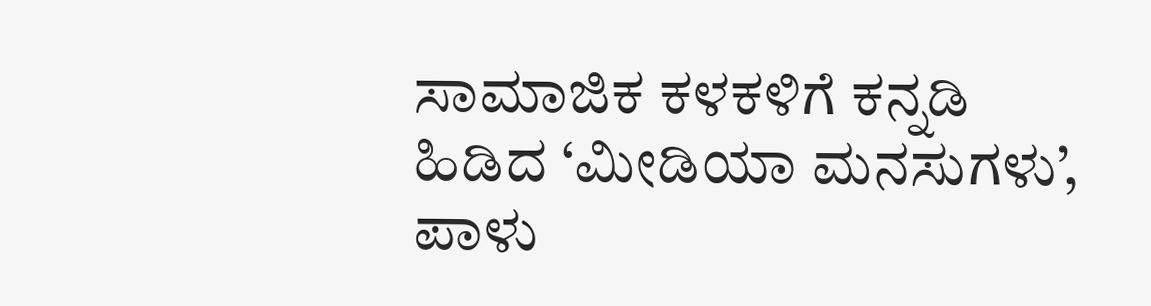ಸಾಮಾಜಿಕ ಕಳಕಳಿಗೆ ಕನ್ನಡಿ ಹಿಡಿದ ‘ಮೀಡಿಯಾ ಮನಸುಗಳು’, ಪಾಳು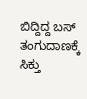ಬಿದ್ದಿದ್ದ ಬಸ್ ತಂಗುದಾಣಕ್ಕೆ ಸಿಕ್ತು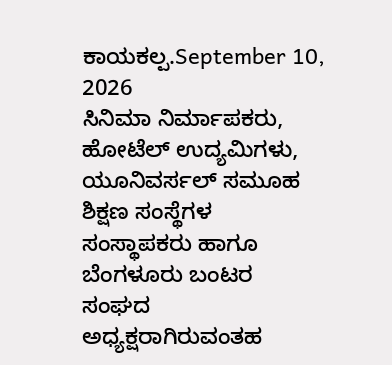ಕಾಯಕಲ್ಪ.September 10, 2026
ಸಿನಿಮಾ ನಿರ್ಮಾಪಕರು, ಹೋಟೆಲ್ ಉದ್ಯಮಿಗಳು, ಯೂನಿವರ್ಸಲ್ ಸಮೂಹ ಶಿಕ್ಷಣ ಸಂಸ್ಥೆಗಳ ಸಂಸ್ಥಾಪಕರು ಹಾಗೂ ಬೆಂಗಳೂರು ಬಂಟರ ಸಂಘದ ಅಧ್ಯಕ್ಷರಾಗಿರುವಂತಹ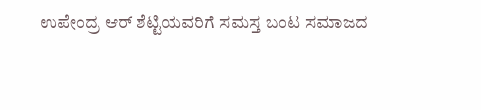ಉಪೇಂದ್ರ ಆರ್ ಶೆಟ್ಟಿಯವರಿಗೆ ಸಮಸ್ತ ಬಂಟ ಸಮಾಜದ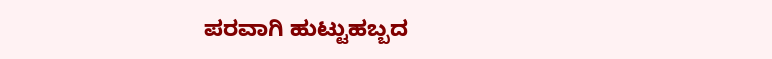ಪರವಾಗಿ ಹುಟ್ಟುಹಬ್ಬದ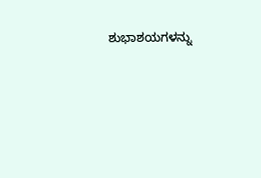ಶುಭಾಶಯಗಳನ್ನು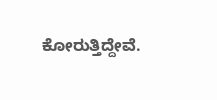ಕೋರುತ್ತಿದ್ದೇವೆ.